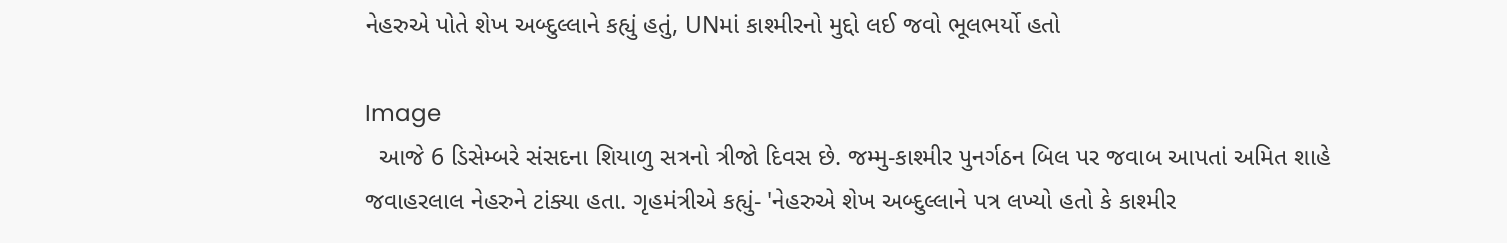નેહરુએ પોતે શેખ અબ્દુલ્લાને કહ્યું હતું, UNમાં કાશ્મીરનો મુદ્દો લઈ જવો ભૂલભર્યો હતો

Image
  આજે 6 ડિસેમ્બરે સંસદના શિયાળુ સત્રનો ત્રીજો દિવસ છે. જમ્મુ-કાશ્મીર પુનર્ગઠન બિલ પર જવાબ આપતાં અમિત શાહે જવાહરલાલ નેહરુને ટાંક્યા હતા. ગૃહમંત્રીએ કહ્યું- 'નેહરુએ શેખ અબ્દુલ્લાને પત્ર લખ્યો હતો કે કાશ્મીર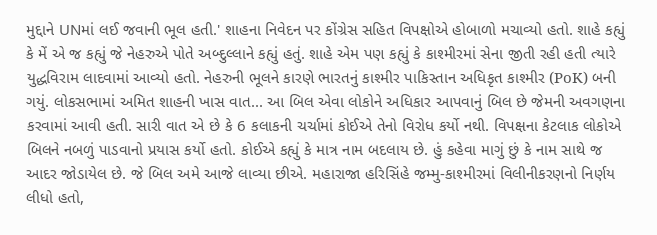મુદ્દાને UNમાં લઈ જવાની ભૂલ હતી.' શાહના નિવેદન પર કોંગ્રેસ સહિત વિપક્ષોએ હોબાળો મચાવ્યો હતો. શાહે કહ્યું કે મેં એ જ કહ્યું જે નેહરુએ પોતે અબ્દુલ્લાને કહ્યું હતું. શાહે એમ પણ કહ્યું કે કાશ્મીરમાં સેના જીતી રહી હતી ત્યારે યુદ્ધવિરામ લાદવામાં આવ્યો હતો. નેહરુની ભૂલને કારણે ભારતનું કાશ્મીર પાકિસ્તાન અધિકૃત કાશ્મીર (PoK) બની ગયું. લોકસભામાં અમિત શાહની ખાસ વાત... આ બિલ એવા લોકોને અધિકાર આપવાનું બિલ છે જેમની અવગણના કરવામાં આવી હતી. સારી વાત એ છે કે 6 કલાકની ચર્ચામાં કોઈએ તેનો વિરોધ કર્યો નથી. વિપક્ષના કેટલાક લોકોએ બિલને નબળું પાડવાનો પ્રયાસ કર્યો હતો. કોઈએ કહ્યું કે માત્ર નામ બદલાય છે. હું કહેવા માગું છું કે નામ સાથે જ આદર જોડાયેલ છે. જે બિલ અમે આજે લાવ્યા છીએ. મહારાજા હરિસિંહે જમ્મુ-કાશ્મીરમાં વિલીનીકરણનો નિર્ણય લીધો હતો,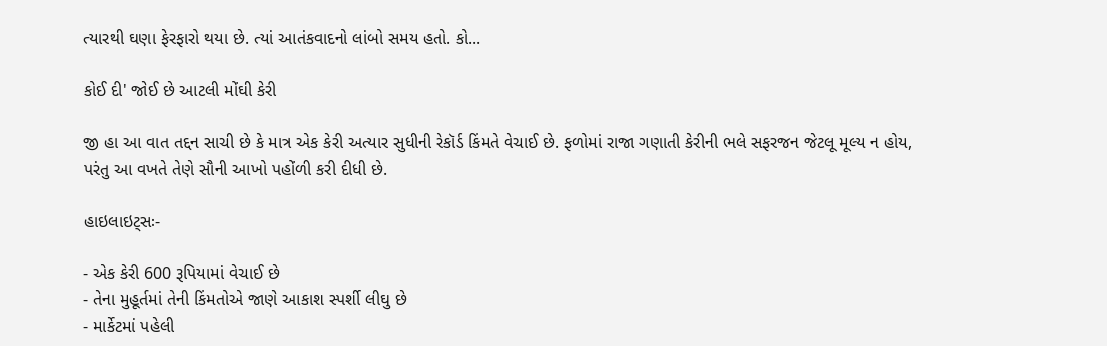ત્યારથી ઘણા ફેરફારો થયા છે. ત્યાં આતંકવાદનો લાંબો સમય હતો. કો...

કોઈ દી' જોઈ છે આટલી મોંઘી કેરી

જી હા આ વાત તદ્દન સાચી છે કે માત્ર એક કેરી અત્યાર સુધીની રેકૉર્ડ કિંમતે વેચાઈ છે. ફળોમાં રાજા ગણાતી કેરીની ભલે સફરજન જેટલૂ મૂલ્ય ન હોય, પરંતુ આ વખતે તેણે સૌની આખો પહોંળી કરી દીધી છે.

હાઇલાઇટ્સઃ-

- એક કેરી 600 રૂપિયામાં વેચાઈ છે
- તેના મુહૂર્તમાં તેની કિંમતોએ જાણે આકાશ સ્પર્શી લીઘુ છે
- માર્કેટમાં પહેલી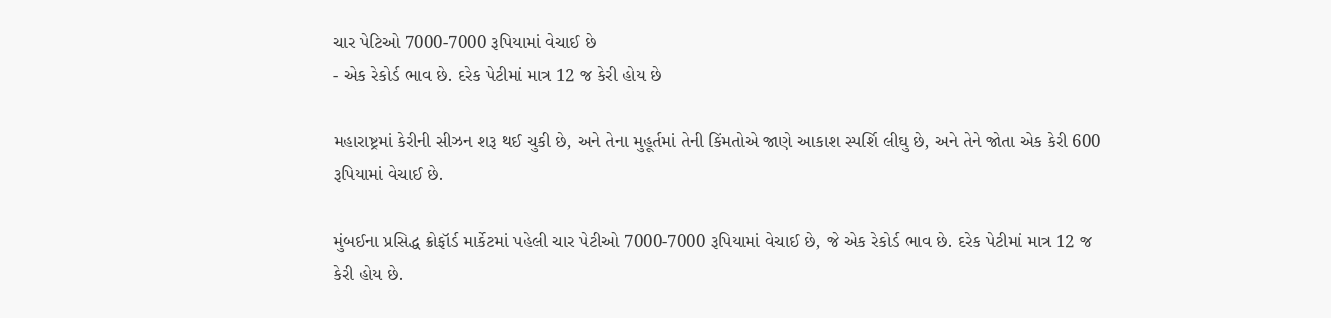ચાર પેટિઓ 7000-7000 રૂપિયામાં વેચાઈ છે
- એક રેકોર્ડ ભાવ છે. દરેક પેટીમાં માત્ર 12 જ કેરી હોય છે

મહારાષ્ટ્રમાં કેરીની સીઝન શરૂ થઈ ચુકી છે, અને તેના મુહૂર્તમાં તેની કિંમતોએ જાણે આકાશ સ્પર્શિ લીઘુ છે, અને તેને જોતા એક કેરી 600 રૂપિયામાં વેચાઈ છે.

મુંબઈના પ્રસિદ્ધ ક્રોફૉર્ડ માર્કેટમાં પહેલી ચાર પેટીઓ 7000-7000 રૂપિયામાં વેચાઈ છે, જે એક રેકોર્ડ ભાવ છે. દરેક પેટીમાં માત્ર 12 જ કેરી હોય છે.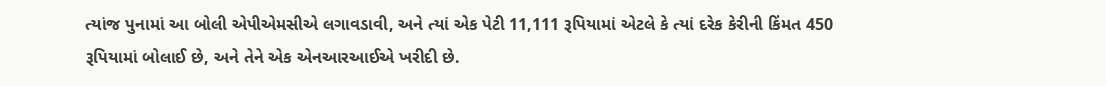ત્યાંજ પુનામાં આ બોલી એપીએમસીએ લગાવડાવી, અને ત્યાં એક પેટી 11,111 રૂપિયામાં એટલે કે ત્યાં દરેક કેરીની કિંમત 450 રૂપિયામાં બોલાઈ છે, અને તેને એક એનઆરઆઈએ ખરીદી છે.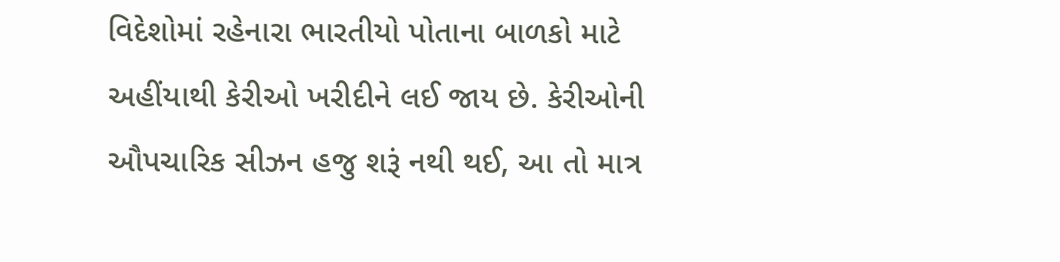વિદેશોમાં રહેનારા ભારતીયો પોતાના બાળકો માટે અહીંયાથી કેરીઓ ખરીદીને લઈ જાય છે. કેરીઓની ઔપચારિક સીઝન હજુ શરૂં નથી થઈ, આ તો માત્ર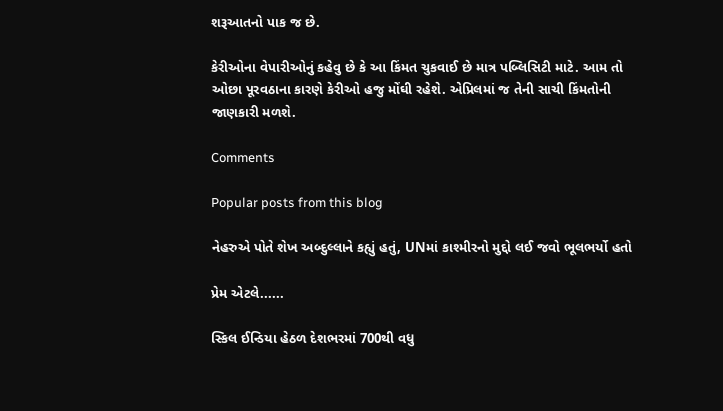શરૂઆતનો પાક જ છે.

કેરીઓના વેપારીઓનું કહેવુ છે કે આ કિંમત ચુકવાઈ છે માત્ર પબ્લિસિટી માટે. આમ તો ઓછા પૂરવઠાના કારણે કેરીઓ હજુ મોંઘી રહેશે. એપ્રિલમાં જ તેની સાચી કિંમતોની જાણકારી મળશે.

Comments

Popular posts from this blog

નેહરુએ પોતે શેખ અબ્દુલ્લાને કહ્યું હતું, UNમાં કાશ્મીરનો મુદ્દો લઈ જવો ભૂલભર્યો હતો

પ્રેમ એટલે......

સ્કિલ ઈન્ડિયા હેઠળ દેશભરમાં 700થી વધુ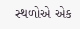સ્થળોએ એક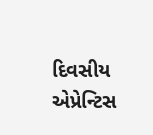દિવસીય એપ્રેન્ટિસ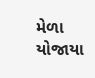મેળા યોજાયા